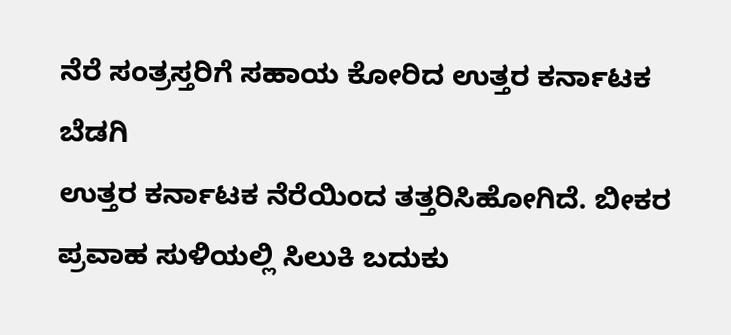ನೆರೆ ಸಂತ್ರಸ್ತರಿಗೆ ಸಹಾಯ ಕೋರಿದ ಉತ್ತರ ಕರ್ನಾಟಕ ಬೆಡಗಿ
ಉತ್ತರ ಕರ್ನಾಟಕ ನೆರೆಯಿಂದ ತತ್ತರಿಸಿಹೋಗಿದೆ. ಬೀಕರ ಪ್ರವಾಹ ಸುಳಿಯಲ್ಲಿ ಸಿಲುಕಿ ಬದುಕು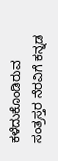ಕಳೆದುಕೊಂಡಿರುವ ಸಂತ್ರಸ್ತರ ನೆರವಿಗೆ ಕನ್ನಡ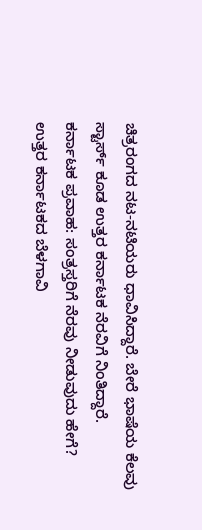ಚಿತ್ರರಂಗದ ನಟ-ನಟಿಯರು ಧಾವಿಸಿದ್ದಾರೆ. ಬೇರೆ ಭಾಷೆಯ ಕೆಲವು ಸ್ಟಾರ್ಸ್ ಕೂಡ ಉತ್ತರ ಕರ್ನಾಟಕ ನೆರವಿಗೆ ನಿಂತಿದ್ದಾರೆ.
ಕರ್ನಾಟಕ ಪ್ರವಾಹ: ಸಂತ್ರಸ್ತರಿಗೆ ನೆರವು ನೀಡುವುದು ಹೇಗೆ?
ಉತ್ತರ ಕರ್ನಾಟಕದ ಬೆಳಗಾವಿ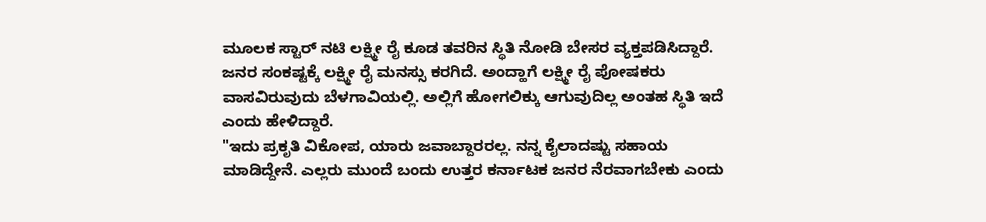ಮೂಲಕ ಸ್ಟಾರ್ ನಟಿ ಲಕ್ಷ್ಮೀ ರೈ ಕೂಡ ತವರಿನ ಸ್ಥಿತಿ ನೋಡಿ ಬೇಸರ ವ್ಯಕ್ತಪಡಿಸಿದ್ದಾರೆ. ಜನರ ಸಂಕಷ್ಟಕ್ಕೆ ಲಕ್ಷ್ಮೀ ರೈ ಮನಸ್ಸು ಕರಗಿದೆ. ಅಂದ್ಹಾಗೆ ಲಕ್ಷ್ಮೀ ರೈ ಪೋಷಕರು ವಾಸವಿರುವುದು ಬೆಳಗಾವಿಯಲ್ಲಿ. ಅಲ್ಲಿಗೆ ಹೋಗಲಿಕ್ಕು ಆಗುವುದಿಲ್ಲ ಅಂತಹ ಸ್ಥಿತಿ ಇದೆ ಎಂದು ಹೇಳಿದ್ದಾರೆ.
"ಇದು ಪ್ರಕೃತಿ ವಿಕೋಪ, ಯಾರು ಜವಾಬ್ದಾರರಲ್ಲ. ನನ್ನ ಕೈಲಾದಷ್ಟು ಸಹಾಯ ಮಾಡಿದ್ದೇನೆ. ಎಲ್ಲರು ಮುಂದೆ ಬಂದು ಉತ್ತರ ಕರ್ನಾಟಕ ಜನರ ನೆರವಾಗಬೇಕು ಎಂದು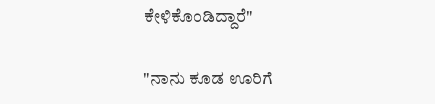ಕೇಳಿಕೊಂಡಿದ್ದಾರೆ"

"ನಾನು ಕೂಡ ಊರಿಗೆ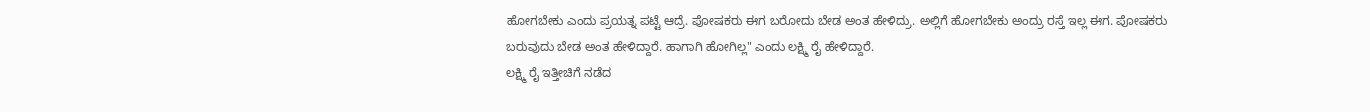ಹೋಗಬೇಕು ಎಂದು ಪ್ರಯತ್ನ ಪಟ್ಟೆ ಆದ್ರೆ. ಪೋಷಕರು ಈಗ ಬರೋದು ಬೇಡ ಅಂತ ಹೇಳಿದ್ರು. ಅಲ್ಲಿಗೆ ಹೋಗಬೇಕು ಅಂದ್ರು ರಸ್ತೆ ಇಲ್ಲ ಈಗ. ಪೋಷಕರು ಬರುವುದು ಬೇಡ ಅಂತ ಹೇಳಿದ್ದಾರೆ. ಹಾಗಾಗಿ ಹೋಗಿಲ್ಲ" ಎಂದು ಲಕ್ಷ್ಮಿ ರೈ ಹೇಳಿದ್ದಾರೆ.
ಲಕ್ಷ್ಮಿ ರೈ ಇತ್ತೀಚಿಗೆ ನಡೆದ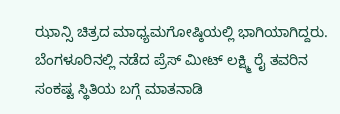ಝಾನ್ಸಿ ಚಿತ್ರದ ಮಾಧ್ಯಮಗೋಷ್ಠಿಯಲ್ಲಿ ಭಾಗಿಯಾಗಿದ್ದರು. ಬೆಂಗಳೂರಿನಲ್ಲಿ ನಡೆದ ಪ್ರೆಸ್ ಮೀಟ್ ಲಕ್ಷ್ಮಿ ರೈ ತವರಿನ ಸಂಕಷ್ಟ ಸ್ಥಿತಿಯ ಬಗ್ಗೆ ಮಾತನಾಡಿ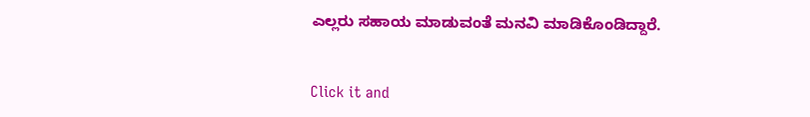ಎಲ್ಲರು ಸಹಾಯ ಮಾಡುವಂತೆ ಮನವಿ ಮಾಡಿಕೊಂಡಿದ್ದಾರೆ.


Click it and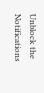Unblock the Notifications